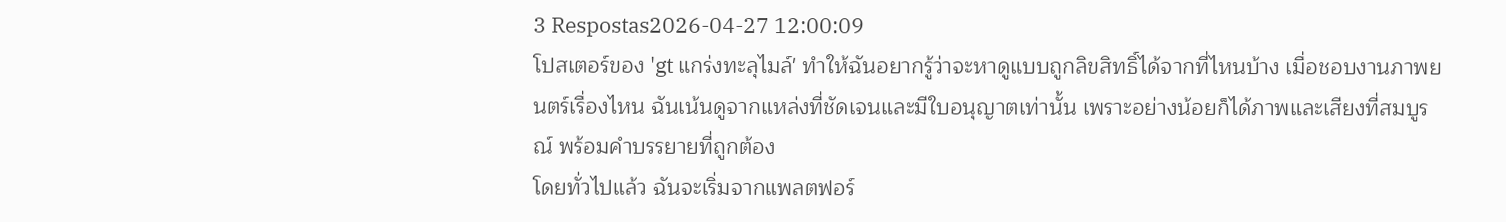3 Respostas2026-04-27 12:00:09
โปสเตอร์ของ 'gt แกร่งทะลุไมล์' ทำให้ฉันอยากรู้ว่าจะหาดูแบบถูกลิขสิทธิ์ได้จากที่ไหนบ้าง เมื่อชอบงานภาพยนตร์เรื่องไหน ฉันเน้นดูจากแหล่งที่ชัดเจนและมีใบอนุญาตเท่านั้น เพราะอย่างน้อยก็ได้ภาพและเสียงที่สมบูรณ์ พร้อมคำบรรยายที่ถูกต้อง
โดยทั่วไปแล้ว ฉันจะเริ่มจากแพลตฟอร์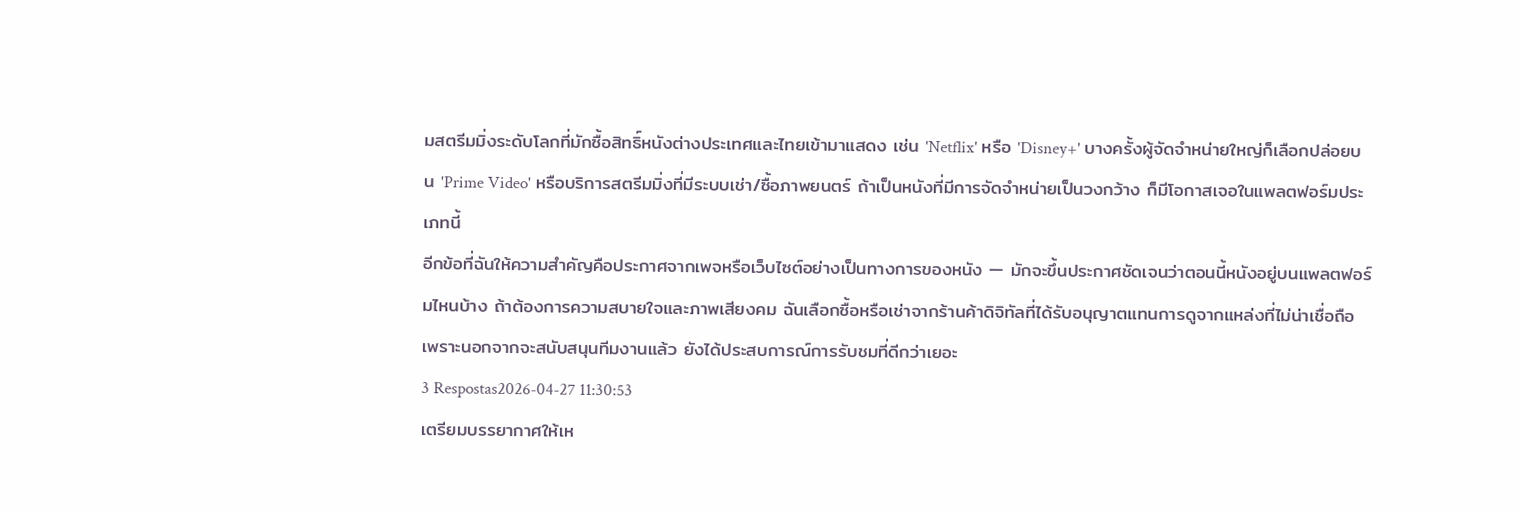มสตรีมมิ่งระดับโลกที่มักซื้อสิทธิ์หนังต่างประเทศและไทยเข้ามาแสดง เช่น 'Netflix' หรือ 'Disney+' บางครั้งผู้จัดจำหน่ายใหญ่ก็เลือกปล่อยบน 'Prime Video' หรือบริการสตรีมมิ่งที่มีระบบเช่า/ซื้อภาพยนตร์ ถ้าเป็นหนังที่มีการจัดจำหน่ายเป็นวงกว้าง ก็มีโอกาสเจอในแพลตฟอร์มประเภทนี้
อีกข้อที่ฉันให้ความสำคัญคือประกาศจากเพจหรือเว็บไซต์อย่างเป็นทางการของหนัง — มักจะขึ้นประกาศชัดเจนว่าตอนนี้หนังอยู่บนแพลตฟอร์มไหนบ้าง ถ้าต้องการความสบายใจและภาพเสียงคม ฉันเลือกซื้อหรือเช่าจากร้านค้าดิจิทัลที่ได้รับอนุญาตแทนการดูจากแหล่งที่ไม่น่าเชื่อถือ เพราะนอกจากจะสนับสนุนทีมงานแล้ว ยังได้ประสบการณ์การรับชมที่ดีกว่าเยอะ
3 Respostas2026-04-27 11:30:53
เตรียมบรรยากาศให้เห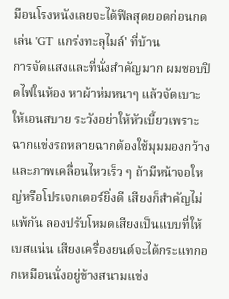มือนโรงหนังเลยจะได้ฟีลสุดยอดก่อนกดเล่น 'GT แกร่งทะลุไมล์' ที่บ้าน
การจัดแสงและที่นั่งสำคัญมาก ผมชอบปิดไฟในห้อง หาผ้าห่มหนาๆ แล้วจัดเบาะให้เอนสบาย ระวังอย่าให้หัวเบี้ยวเพราะฉากแข่งรถหลายฉากต้องใช้มุมมองกว้างและภาพเคลื่อนไหวเร็ว ๆ ถ้ามีหน้าจอใหญ่หรือโปรเจกเตอร์ยิ่งดี เสียงก็สำคัญไม่แพ้กัน ลองปรับโหมดเสียงเป็นแบบที่ให้เบสแน่น เสียงเครื่องยนต์จะได้กระแทกอกเหมือนนั่งอยู่ข้างสนามแข่ง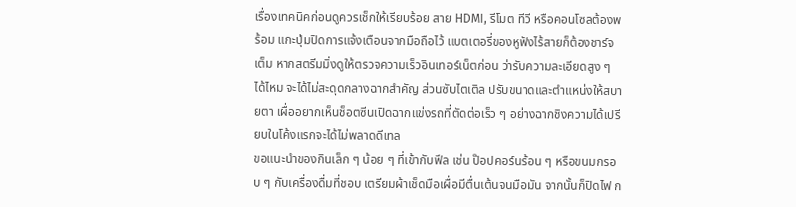เรื่องเทคนิคก่อนดูควรเช็กให้เรียบร้อย สาย HDMI, รีโมต ทีวี หรือคอนโซลต้องพร้อม แกะปุ่มปิดการแจ้งเตือนจากมือถือไว้ แบตเตอรี่ของหูฟังไร้สายก็ต้องชาร์จเต็ม หากสตรีมมิ่งดูให้ตรวจความเร็วอินเทอร์เน็ตก่อน ว่ารับความละเอียดสูง ๆ ได้ไหม จะได้ไม่สะดุดกลางฉากสำคัญ ส่วนซับไตเติล ปรับขนาดและตำแหน่งให้สบายตา เผื่ออยากเห็นช็อตซีนเปิดฉากแข่งรถที่ตัดต่อเร็ว ๆ อย่างฉากชิงความได้เปรียบในโค้งแรกจะได้ไม่พลาดดีเทล
ขอแนะนำของกินเล็ก ๆ น้อย ๆ ที่เข้ากับฟีล เช่น ป๊อปคอร์นร้อน ๆ หรือขนมกรอบ ๆ กับเครื่องดื่มที่ชอบ เตรียมผ้าเช็ดมือเผื่อมีตื่นเต้นจนมือมัน จากนั้นก็ปิดไฟ ก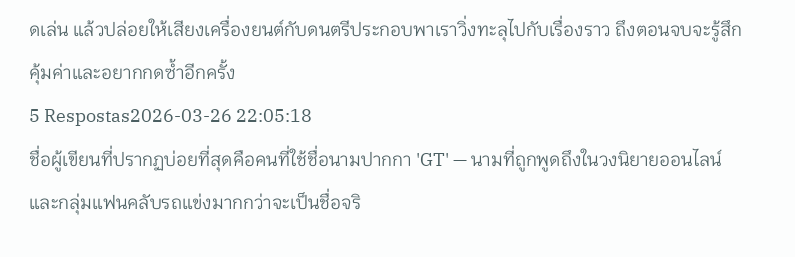ดเล่น แล้วปล่อยให้เสียงเครื่องยนต์กับดนตรีประกอบพาเราวิ่งทะลุไปกับเรื่องราว ถึงตอนจบจะรู้สึกคุ้มค่าและอยากกดซ้ำอีกครั้ง
5 Respostas2026-03-26 22:05:18
ชื่อผู้เขียนที่ปรากฏบ่อยที่สุดคือคนที่ใช้ชื่อนามปากกา 'GT' — นามที่ถูกพูดถึงในวงนิยายออนไลน์และกลุ่มแฟนคลับรถแข่งมากกว่าจะเป็นชื่อจริ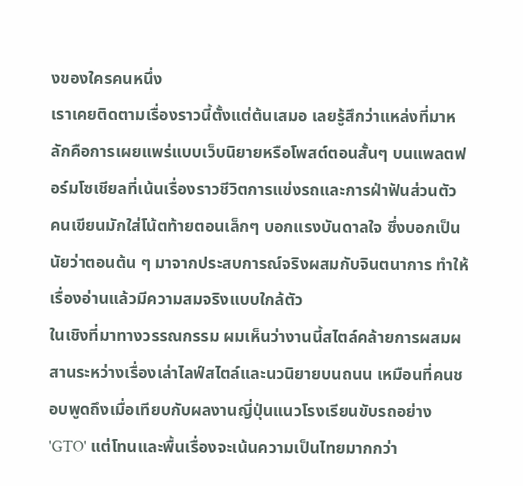งของใครคนหนึ่ง
เราเคยติดตามเรื่องราวนี้ตั้งแต่ต้นเสมอ เลยรู้สึกว่าแหล่งที่มาหลักคือการเผยแพร่แบบเว็บนิยายหรือโพสต์ตอนสั้นๆ บนแพลตฟอร์มโซเชียลที่เน้นเรื่องราวชีวิตการแข่งรถและการฝ่าฟันส่วนตัว คนเขียนมักใส่โน้ตท้ายตอนเล็กๆ บอกแรงบันดาลใจ ซึ่งบอกเป็นนัยว่าตอนต้น ๆ มาจากประสบการณ์จริงผสมกับจินตนาการ ทำให้เรื่องอ่านแล้วมีความสมจริงแบบใกล้ตัว
ในเชิงที่มาทางวรรณกรรม ผมเห็นว่างานนี้สไตล์คล้ายการผสมผสานระหว่างเรื่องเล่าไลฟ์สไตล์และนวนิยายบนถนน เหมือนที่คนชอบพูดถึงเมื่อเทียบกับผลงานญี่ปุ่นแนวโรงเรียนขับรถอย่าง 'GTO' แต่โทนและพื้นเรื่องจะเน้นความเป็นไทยมากกว่า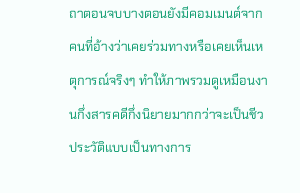ถาตอนจบบางตอนยังมีคอมเมนต์จากคนที่อ้างว่าเคยร่วมทางหรือเคยเห็นเหตุการณ์จริงๆ ทำให้ภาพรวมดูเหมือนงานกึ่งสารคดีกึ่งนิยายมากกว่าจะเป็นชีวประวัติแบบเป็นทางการ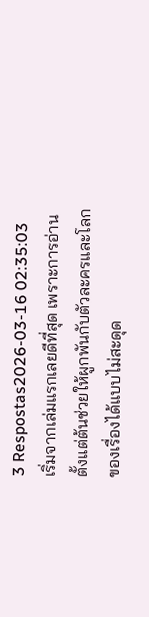3 Respostas2026-03-16 02:35:03
เริ่มจากเล่มแรกเลยดีที่สุด เพราะการอ่านตั้งแต่ต้นช่วยให้ผูกพันกับตัวละครและโลกของเรื่องได้แบบไม่สะดุด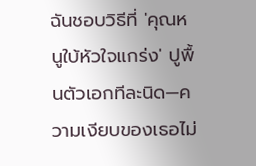ฉันชอบวิธีที่ 'คุณหนูใบ้หัวใจแกร่ง' ปูพื้นตัวเอกทีละนิด—ความเงียบของเธอไม่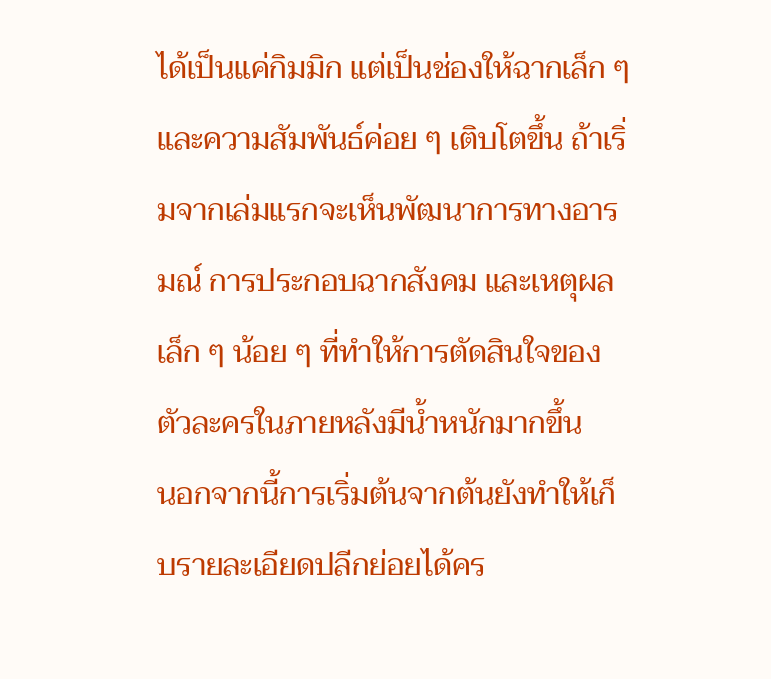ได้เป็นแค่กิมมิก แต่เป็นช่องให้ฉากเล็ก ๆ และความสัมพันธ์ค่อย ๆ เติบโตขึ้น ถ้าเริ่มจากเล่มแรกจะเห็นพัฒนาการทางอารมณ์ การประกอบฉากสังคม และเหตุผลเล็ก ๆ น้อย ๆ ที่ทำให้การตัดสินใจของตัวละครในภายหลังมีน้ำหนักมากขึ้น
นอกจากนี้การเริ่มต้นจากต้นยังทำให้เก็บรายละเอียดปลีกย่อยได้คร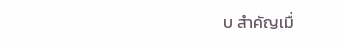บ สำคัญเมื่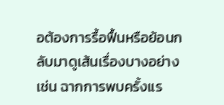อต้องการรื้อฟื้นหรือย้อนกลับมาดูเส้นเรื่องบางอย่าง เช่น ฉากการพบครั้งแร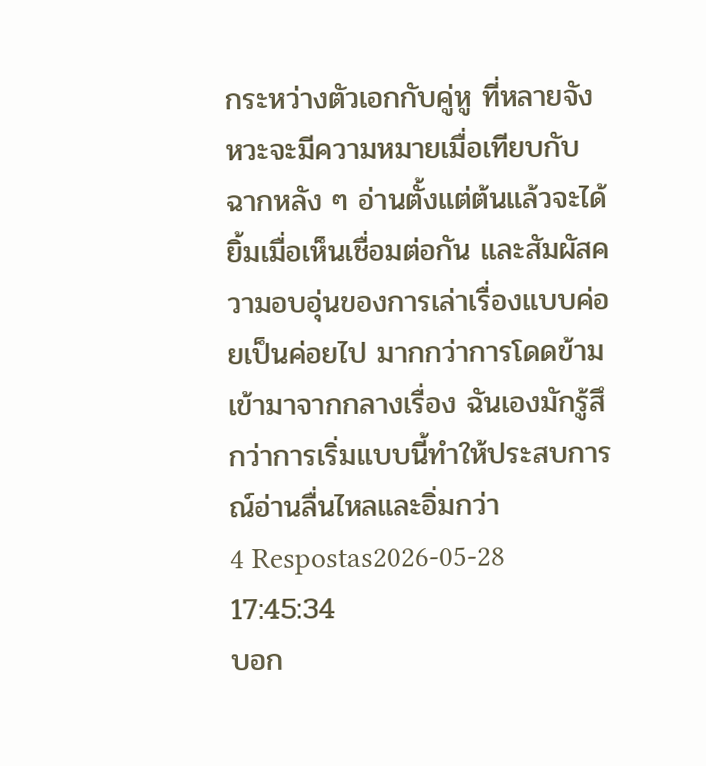กระหว่างตัวเอกกับคู่หู ที่หลายจังหวะจะมีความหมายเมื่อเทียบกับฉากหลัง ๆ อ่านตั้งแต่ต้นแล้วจะได้ยิ้มเมื่อเห็นเชื่อมต่อกัน และสัมผัสความอบอุ่นของการเล่าเรื่องแบบค่อยเป็นค่อยไป มากกว่าการโดดข้ามเข้ามาจากกลางเรื่อง ฉันเองมักรู้สึกว่าการเริ่มแบบนี้ทำให้ประสบการณ์อ่านลื่นไหลและอิ่มกว่า
4 Respostas2026-05-28 17:45:34
บอก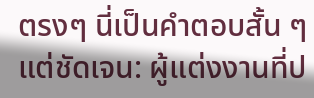ตรงๆ นี่เป็นคำตอบสั้น ๆ แต่ชัดเจน: ผู้แต่งงานที่ป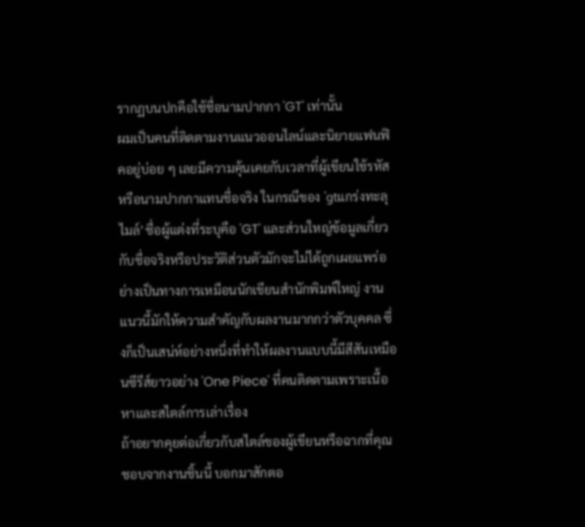รากฏบนปกคือใช้ชื่อนามปากกา 'GT' เท่านั้น
ผมเป็นคนที่ติดตามงานแนวออนไลน์และนิยายแฟนฟิคอยู่บ่อย ๆ เลยมีความคุ้นเคยกับเวลาที่ผู้เขียนใช้รหัสหรือนามปากกาแทนชื่อจริง ในกรณีของ 'gtแกร่งทะลุไมล์' ชื่อผู้แต่งที่ระบุคือ 'GT' และส่วนใหญ่ข้อมูลเกี่ยวกับชื่อจริงหรือประวัติส่วนตัวมักจะไม่ได้ถูกเผยแพร่อย่างเป็นทางการเหมือนนักเขียนสำนักพิมพ์ใหญ่ งานแนวนี้มักให้ความสำคัญกับผลงานมากกว่าตัวบุคคล ซึ่งก็เป็นเสน่ห์อย่างหนึ่งที่ทำให้ผลงานแบบนี้มีสีสันเหมือนซีรีส์ยาวอย่าง 'One Piece' ที่คนติดตามเพราะเนื้อหาและสไตล์การเล่าเรื่อง
ถ้าอยากคุยต่อเกี่ยวกับสไตล์ของผู้เขียนหรือฉากที่คุณชอบจากงานชิ้นนี้ บอกมาสักตอ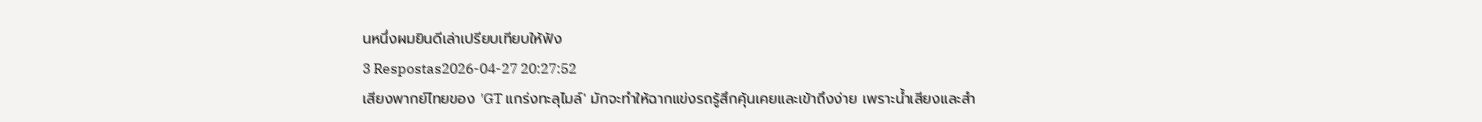นหนึ่งผมยินดีเล่าเปรียบเทียบให้ฟัง
3 Respostas2026-04-27 20:27:52
เสียงพากย์ไทยของ 'GT แกร่งทะลุไมล์' มักจะทำให้ฉากแข่งรถรู้สึกคุ้นเคยและเข้าถึงง่าย เพราะน้ำเสียงและสำ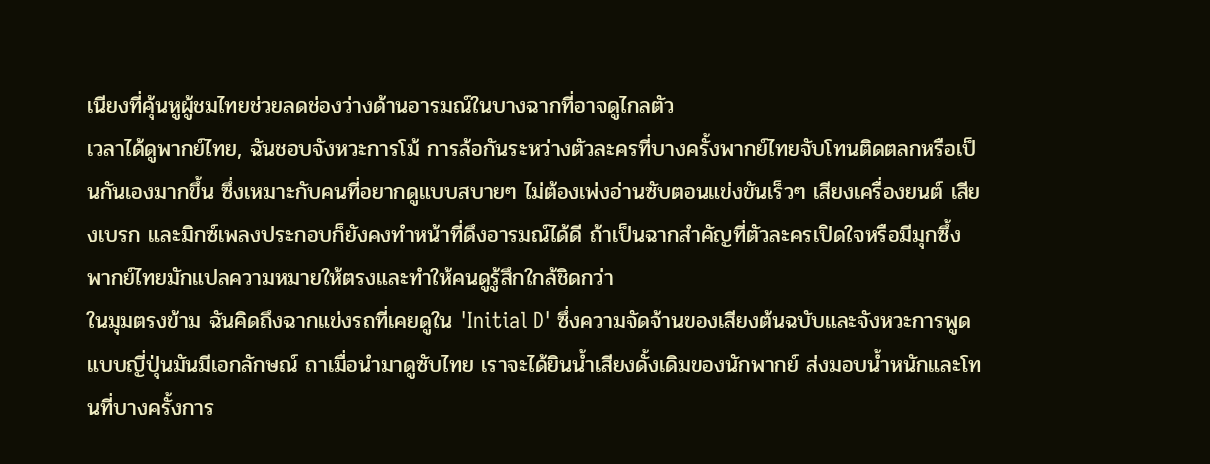เนียงที่คุ้นหูผู้ชมไทยช่วยลดช่องว่างด้านอารมณ์ในบางฉากที่อาจดูไกลตัว
เวลาได้ดูพากย์ไทย, ฉันชอบจังหวะการโม้ การล้อกันระหว่างตัวละครที่บางครั้งพากย์ไทยจับโทนติดตลกหรือเป็นกันเองมากขึ้น ซึ่งเหมาะกับคนที่อยากดูแบบสบายๆ ไม่ต้องเพ่งอ่านซับตอนแข่งขันเร็วๆ เสียงเครื่องยนต์ เสียงเบรก และมิกซ์เพลงประกอบก็ยังคงทำหน้าที่ดึงอารมณ์ได้ดี ถ้าเป็นฉากสำคัญที่ตัวละครเปิดใจหรือมีมุกซึ้ง พากย์ไทยมักแปลความหมายให้ตรงและทำให้คนดูรู้สึกใกล้ชิดกว่า
ในมุมตรงข้าม ฉันคิดถึงฉากแข่งรถที่เคยดูใน 'Initial D' ซึ่งความจัดจ้านของเสียงต้นฉบับและจังหวะการพูดแบบญี่ปุ่นมันมีเอกลักษณ์ ถาเมื่อนำมาดูซับไทย เราจะได้ยินน้ำเสียงดั้งเดิมของนักพากย์ ส่งมอบน้ำหนักและโทนที่บางครั้งการ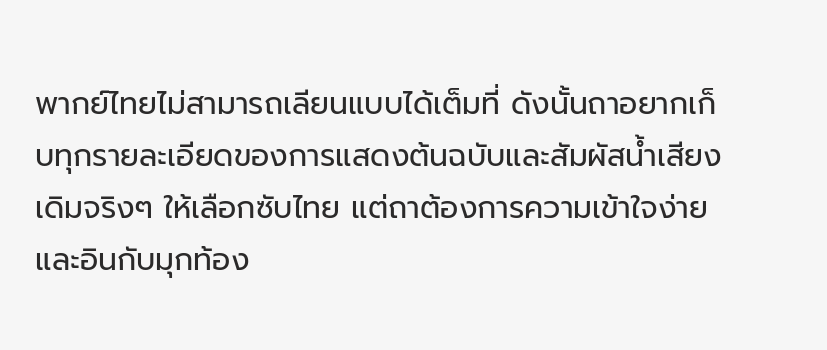พากย์ไทยไม่สามารถเลียนแบบได้เต็มที่ ดังนั้นถาอยากเก็บทุกรายละเอียดของการแสดงต้นฉบับและสัมผัสน้ำเสียงเดิมจริงๆ ให้เลือกซับไทย แต่ถาต้องการความเข้าใจง่ายและอินกับมุกท้อง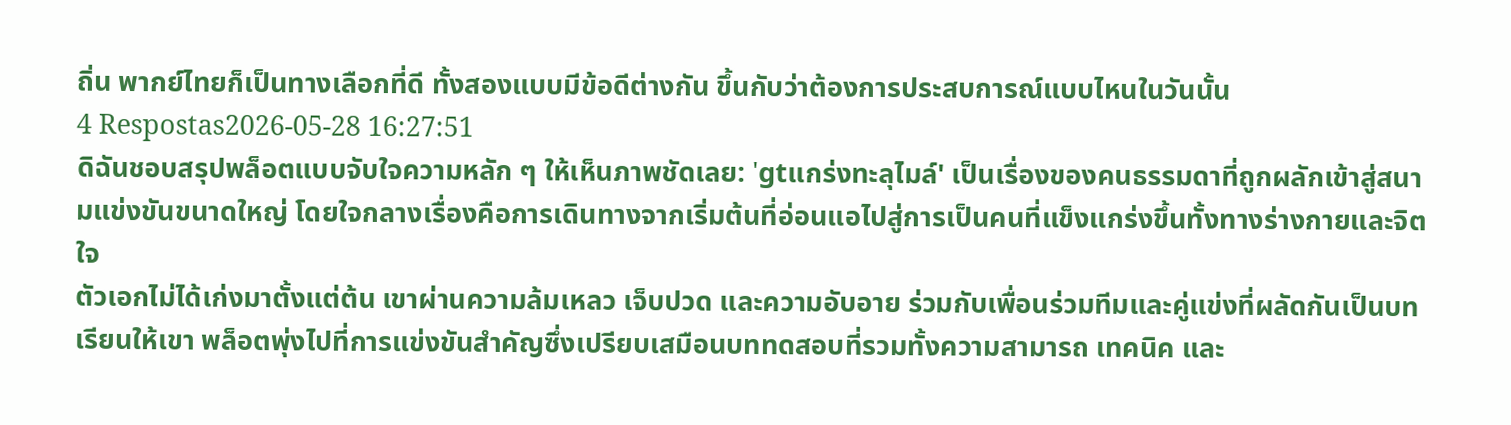ถิ่น พากย์ไทยก็เป็นทางเลือกที่ดี ทั้งสองแบบมีข้อดีต่างกัน ขึ้นกับว่าต้องการประสบการณ์แบบไหนในวันนั้น
4 Respostas2026-05-28 16:27:51
ดิฉันชอบสรุปพล็อตแบบจับใจความหลัก ๆ ให้เห็นภาพชัดเลย: 'gtแกร่งทะลุไมล์' เป็นเรื่องของคนธรรมดาที่ถูกผลักเข้าสู่สนามแข่งขันขนาดใหญ่ โดยใจกลางเรื่องคือการเดินทางจากเริ่มต้นที่อ่อนแอไปสู่การเป็นคนที่แข็งแกร่งขึ้นทั้งทางร่างกายและจิตใจ
ตัวเอกไม่ได้เก่งมาตั้งแต่ต้น เขาผ่านความล้มเหลว เจ็บปวด และความอับอาย ร่วมกับเพื่อนร่วมทีมและคู่แข่งที่ผลัดกันเป็นบทเรียนให้เขา พล็อตพุ่งไปที่การแข่งขันสำคัญซึ่งเปรียบเสมือนบททดสอบที่รวมทั้งความสามารถ เทคนิค และ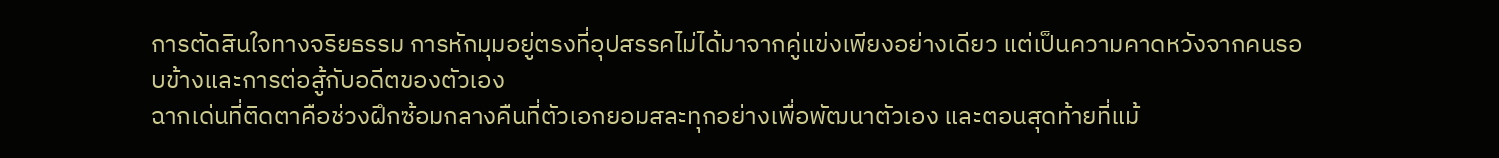การตัดสินใจทางจริยธรรม การหักมุมอยู่ตรงที่อุปสรรคไม่ได้มาจากคู่แข่งเพียงอย่างเดียว แต่เป็นความคาดหวังจากคนรอบข้างและการต่อสู้กับอดีตของตัวเอง
ฉากเด่นที่ติดตาคือช่วงฝึกซ้อมกลางคืนที่ตัวเอกยอมสละทุกอย่างเพื่อพัฒนาตัวเอง และตอนสุดท้ายที่แม้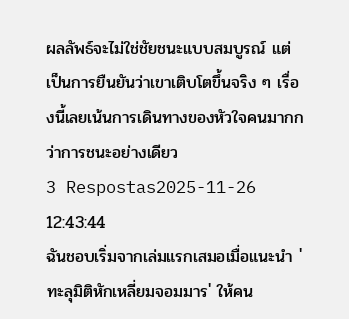ผลลัพธ์จะไม่ใช่ชัยชนะแบบสมบูรณ์ แต่เป็นการยืนยันว่าเขาเติบโตขึ้นจริง ๆ เรื่องนี้เลยเน้นการเดินทางของหัวใจคนมากกว่าการชนะอย่างเดียว
3 Respostas2025-11-26 12:43:44
ฉันชอบเริ่มจากเล่มแรกเสมอเมื่อแนะนำ 'ทะลุมิติหักเหลี่ยมจอมมาร' ให้คน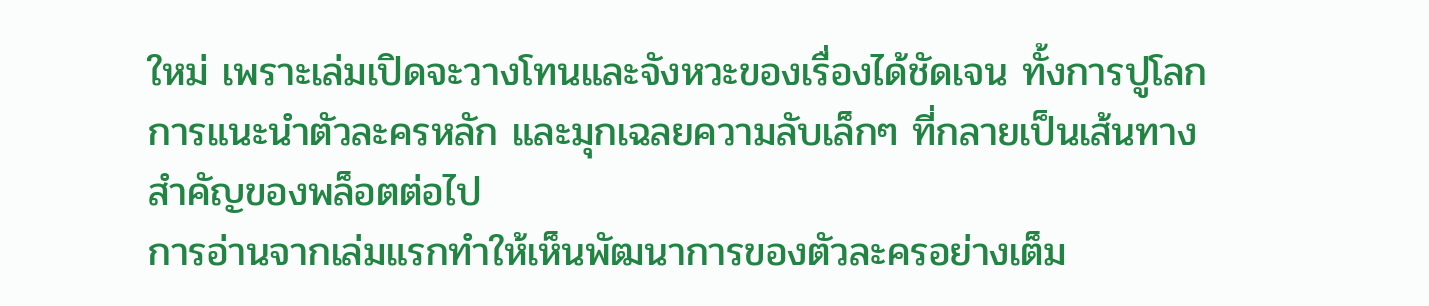ใหม่ เพราะเล่มเปิดจะวางโทนและจังหวะของเรื่องได้ชัดเจน ทั้งการปูโลก การแนะนำตัวละครหลัก และมุกเฉลยความลับเล็กๆ ที่กลายเป็นเส้นทางสำคัญของพล็อตต่อไป
การอ่านจากเล่มแรกทำให้เห็นพัฒนาการของตัวละครอย่างเต็ม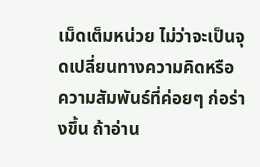เม็ดเต็มหน่วย ไม่ว่าจะเป็นจุดเปลี่ยนทางความคิดหรือความสัมพันธ์ที่ค่อยๆ ก่อร่างขึ้น ถ้าอ่าน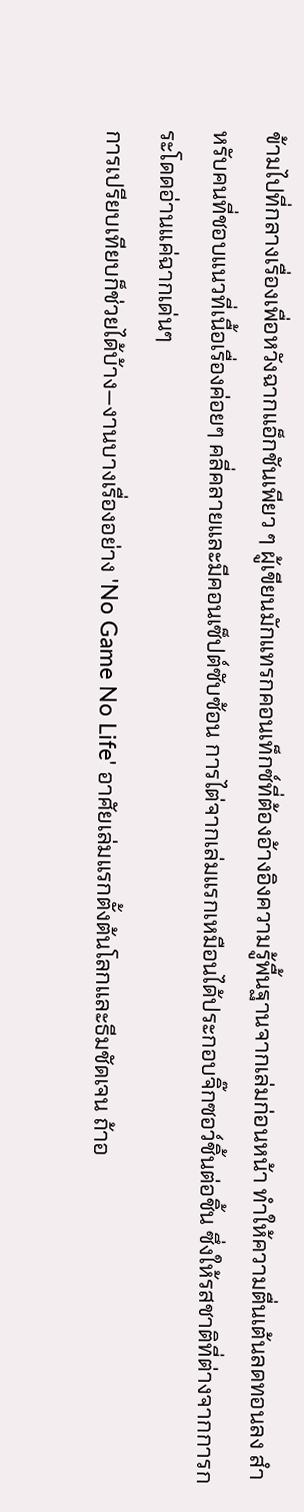ข้ามไปที่กลางเรื่องเพื่อหวังฉากแอ็กชันเพียว ๆ ผู้เขียนมักแทรกคอนเท็กซ์ที่ต้องอ้างอิงความรู้พื้นฐานจากเล่มก่อนหน้า ทำให้ความตื่นเต้นลดทอนลง สำหรับคนที่ชอบแนวที่เนื้อเรื่องค่อยๆ คลี่คลายและมีคอนเซ็ปต์ซับซ้อน การไต่จากเล่มแรกเหมือนได้ประกอบจิ๊กซอว์ชิ้นต่อชิ้น ซึ่งให้รสชาติที่ต่างจากการกระโดดอ่านแค่ฉากเด่นๆ
การเปรียบเทียบก็ช่วยได้บ้าง—งานบางเรื่องอย่าง 'No Game No Life' อาศัยเล่มแรกตั้งต้นโลกและธีมชัดเจน ถ้าอ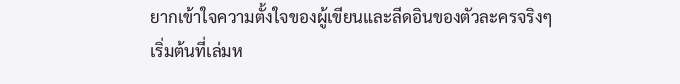ยากเข้าใจความตั้งใจของผู้เขียนและลีดอินของตัวละครจริงๆ เริ่มต้นที่เล่มห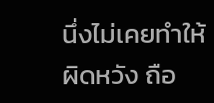นึ่งไม่เคยทำให้ผิดหวัง ถือ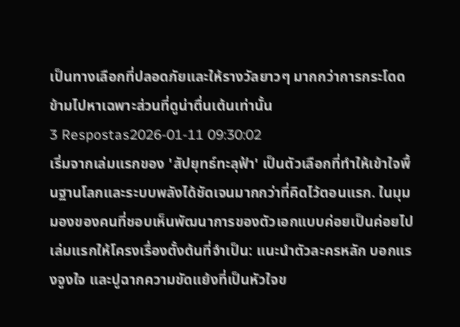เป็นทางเลือกที่ปลอดภัยและให้รางวัลยาวๆ มากกว่าการกระโดดข้ามไปหาเฉพาะส่วนที่ดูน่าตื่นเต้นเท่านั้น
3 Respostas2026-01-11 09:30:02
เริ่มจากเล่มแรกของ 'สัปยุทธ์ทะลุฟ้า' เป็นตัวเลือกที่ทำให้เข้าใจพื้นฐานโลกและระบบพลังได้ชัดเจนมากกว่าที่คิดไว้ตอนแรก. ในมุมมองของคนที่ชอบเห็นพัฒนาการของตัวเอกแบบค่อยเป็นค่อยไป เล่มแรกให้โครงเรื่องตั้งต้นที่จำเป็น: แนะนำตัวละครหลัก บอกแรงจูงใจ และปูฉากความขัดแย้งที่เป็นหัวใจข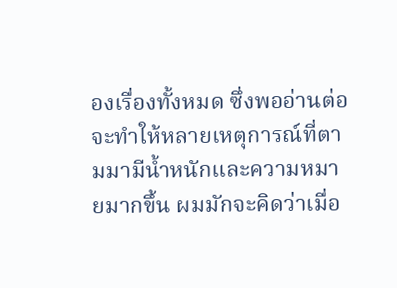องเรื่องทั้งหมด ซึ่งพออ่านต่อจะทำให้หลายเหตุการณ์ที่ตามมามีน้ำหนักและความหมายมากขึ้น ผมมักจะคิดว่าเมื่อ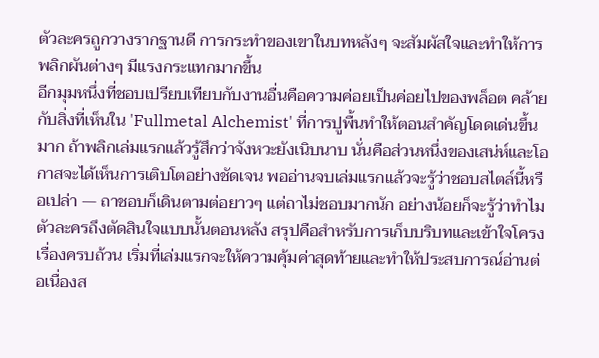ตัวละครถูกวางรากฐานดี การกระทำของเขาในบทหลังๆ จะสัมผัสใจและทำให้การพลิกผันต่างๆ มีแรงกระแทกมากขึ้น
อีกมุมหนึ่งที่ชอบเปรียบเทียบกับงานอื่นคือความค่อยเป็นค่อยไปของพล็อต คล้ายกับสิ่งที่เห็นใน 'Fullmetal Alchemist' ที่การปูพื้นทำให้ตอนสำคัญโดดเด่นขึ้นมาก ถ้าพลิกเล่มแรกแล้วรู้สึกว่าจังหวะยังเนิบนาบ นั่นคือส่วนหนึ่งของเสน่ห์และโอกาสจะได้เห็นการเติบโตอย่างชัดเจน พออ่านจบเล่มแรกแล้วจะรู้ว่าชอบสไตล์นี้หรือเปล่า — ถาชอบก็เดินตามต่อยาวๆ แต่ถาไม่ชอบมากนัก อย่างน้อยก็จะรู้ว่าทำไมตัวละครถึงตัดสินใจแบบนั้นตอนหลัง สรุปคือสำหรับการเก็บบริบทและเข้าใจโครงเรื่องครบถ้วน เริ่มที่เล่มแรกจะให้ความคุ้มค่าสุดท้ายและทำให้ประสบการณ์อ่านต่อเนื่องส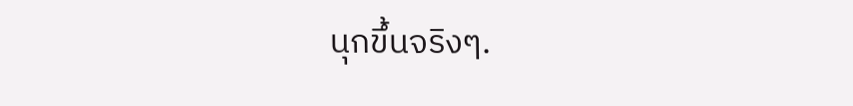นุกขึ้นจริงๆ.